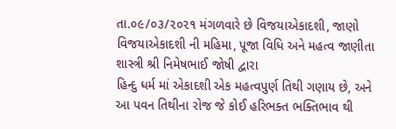તા.૦૯/૦૩/૨૦૨૧ મંગળવારે છે વિજયાએકાદશી, જાણો વિજયાએકાદશી ની મહિમા, પૂજા વિધિ અને મહત્વ જાણીતા શાસ્ત્રી શ્રી નિમેષભાઈ જોષી દ્વારા
હિન્દુ ધર્મ માં એકાદશી એક મહત્વપુર્ણ તિથી ગણાય છે, અને આ પવન તિથીના રોજ જે કોઈ હરિભક્ત ભક્તિભાવ થી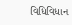વિધિવિધાન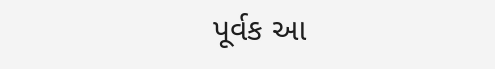પૂર્વક આ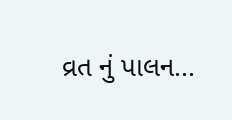વ્રત નું પાલન...